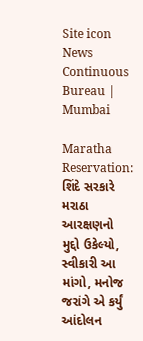Site icon News Continuous Bureau | Mumbai

Maratha Reservation: શિંદે સરકારે મરાઠા આરક્ષણનો મુદ્દો ઉકેલ્યો, સ્વીકારી આ માંગો, મનોજ જરાંગે એ કર્યું આંદોલન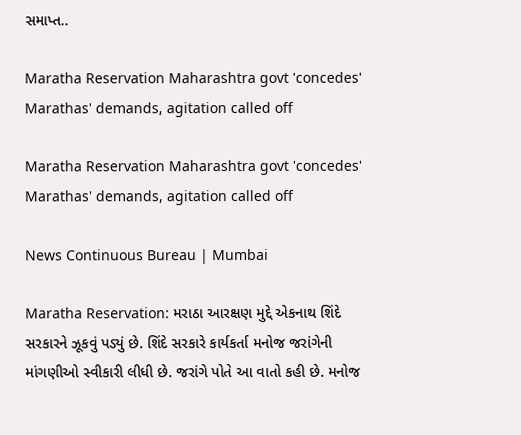સમાપ્ત..

Maratha Reservation Maharashtra govt 'concedes' Marathas' demands, agitation called off

Maratha Reservation Maharashtra govt 'concedes' Marathas' demands, agitation called off

News Continuous Bureau | Mumbai

Maratha Reservation: મરાઠા આરક્ષણ મુદ્દે એકનાથ શિંદે સરકારને ઝૂકવું પડ્યું છે. શિંદે સરકારે કાર્યકર્તા મનોજ જરાંગેની માંગણીઓ સ્વીકારી લીધી છે. જરાંગે પોતે આ વાતો કહી છે. મનોજ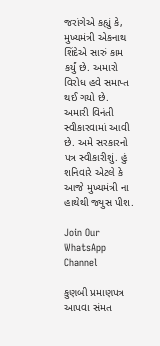જરાંગેએ કહ્યું કે, મુખ્યમંત્રી એકનાથ શિંદેએ સારું કામ કર્યું છે. અમારો વિરોધ હવે સમાપ્ત થઈ ગયો છે. અમારી વિનંતી સ્વીકારવામાં આવી છે. અમે સરકારનો પત્ર સ્વીકારીશું. હું શનિવારે એટલે કે આજે મુખ્યમંત્રી ના હાથેથી જ્યુસ પીશ.

Join Our WhatsApp Channel

કુણબી પ્રમાણપત્ર આપવા સંમત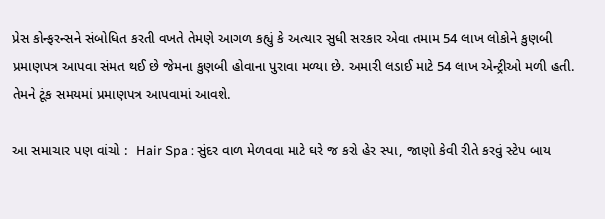પ્રેસ કોન્ફરન્સને સંબોધિત કરતી વખતે તેમણે આગળ કહ્યું કે અત્યાર સુધી સરકાર એવા તમામ 54 લાખ લોકોને કુણબી પ્રમાણપત્ર આપવા સંમત થઈ છે જેમના કુણબી હોવાના પુરાવા મળ્યા છે. અમારી લડાઈ માટે 54 લાખ એન્ટ્રીઓ મળી હતી. તેમને ટૂંક સમયમાં પ્રમાણપત્ર આપવામાં આવશે.

આ સમાચાર પણ વાંચો :  Hair Spa : સુંદર વાળ મેળવવા માટે ઘરે જ કરો હેર સ્પા, જાણો કેવી રીતે કરવું સ્ટેપ બાય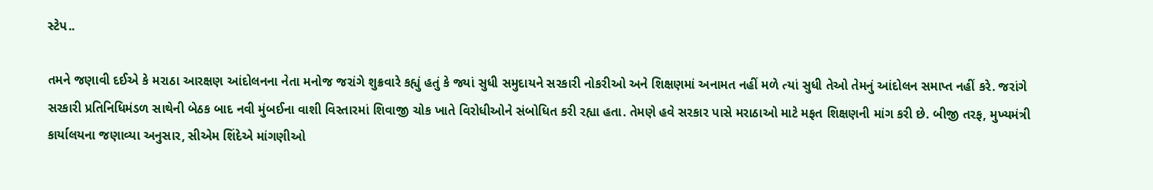સ્ટેપ..

તમને જણાવી દઈએ કે મરાઠા આરક્ષણ આંદોલનના નેતા મનોજ જરાંગે શુક્રવારે કહ્યું હતું કે જ્યાં સુધી સમુદાયને સરકારી નોકરીઓ અને શિક્ષણમાં અનામત નહીં મળે ત્યાં સુધી તેઓ તેમનું આંદોલન સમાપ્ત નહીં કરે. જરાંગે સરકારી પ્રતિનિધિમંડળ સાથેની બેઠક બાદ નવી મુંબઈના વાશી વિસ્તારમાં શિવાજી ચોક ખાતે વિરોધીઓને સંબોધિત કરી રહ્યા હતા. તેમણે હવે સરકાર પાસે મરાઠાઓ માટે મફત શિક્ષણની માંગ કરી છે. બીજી તરફ, મુખ્યમંત્રી કાર્યાલયના જણાવ્યા અનુસાર, સીએમ શિંદેએ માંગણીઓ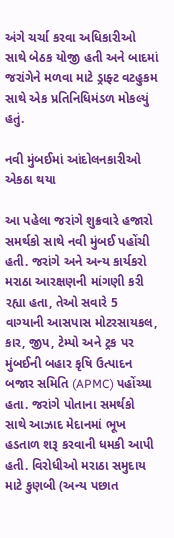અંગે ચર્ચા કરવા અધિકારીઓ સાથે બેઠક યોજી હતી અને બાદમાં જરાંગેને મળવા માટે ડ્રાફ્ટ વટહુકમ સાથે એક પ્રતિનિધિમંડળ મોકલ્યું હતું.

નવી મુંબઈમાં આંદોલનકારીઓ એકઠા થયા

આ પહેલા જરાંગે શુક્રવારે હજારો સમર્થકો સાથે નવી મુંબઈ પહોંચી હતી. જરાંગે અને અન્ય કાર્યકરો મરાઠા આરક્ષણની માંગણી કરી રહ્યા હતા, તેઓ સવારે 5 વાગ્યાની આસપાસ મોટરસાયકલ, કાર, જીપ, ટેમ્પો અને ટ્રક પર મુંબઈની બહાર કૃષિ ઉત્પાદન બજાર સમિતિ (APMC) પહોંચ્યા હતા. જરાંગે પોતાના સમર્થકો સાથે આઝાદ મેદાનમાં ભૂખ હડતાળ શરૂ કરવાની ધમકી આપી હતી. વિરોધીઓ મરાઠા સમુદાય માટે કુણબી (અન્ય પછાત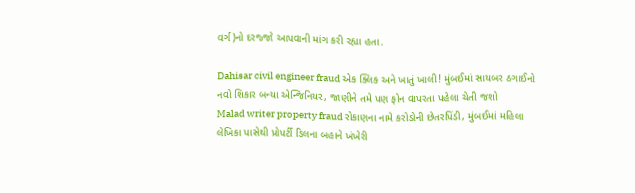વર્ગ)નો દરજ્જો આપવાની માંગ કરી રહ્યા હતા.

Dahisar civil engineer fraud એક ક્લિક અને ખાતું ખાલી! મુંબઈમાં સાયબર ઠગાઈનો નવો શિકાર બન્યા એન્જિનિયર, જાણીને તમે પણ ફોન વાપરતા પહેલા ચેતી જશો
Malad writer property fraud રોકાણના નામે કરોડોની છેતરપિંડી, મુંબઈમાં મહિલા લેખિકા પાસેથી પ્રોપર્ટી ડિલના બહાને ખંખેરી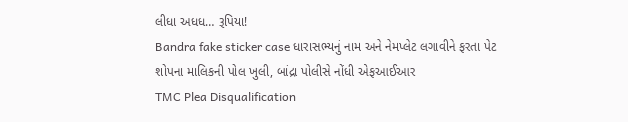લીધા અધધ… રૂપિયા!
Bandra fake sticker case ધારાસભ્યનું નામ અને નેમપ્લેટ લગાવીને ફરતા પેટ શોપના માલિકની પોલ ખુલી, બાંદ્રા પોલીસે નોંધી એફઆઈઆર
TMC Plea Disqualification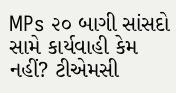MPs ૨૦ બાગી સાંસદો સામે કાર્યવાહી કેમ નહીં? ટીએમસી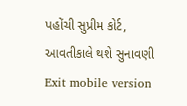પહોંચી સુપ્રીમ કોર્ટ, આવતીકાલે થશે સુનાવણી
Exit mobile version